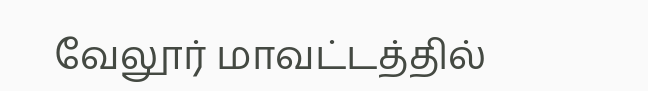வேலூர் மாவட்டத்தில்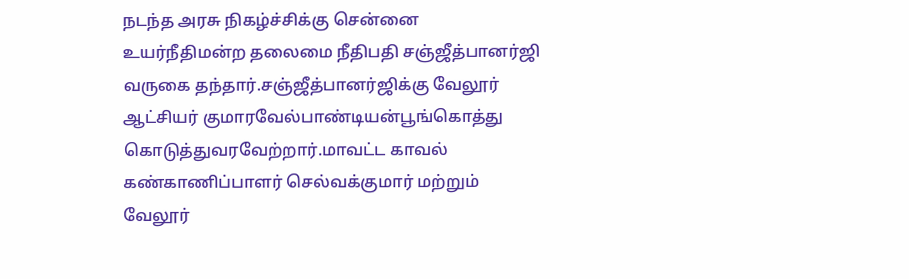நடந்த அரசு நிகழ்ச்சிக்கு சென்னை உயர்நீதிமன்ற தலைமை நீதிபதி சஞ்ஜீத்பானர்ஜி வருகை தந்தார்.சஞ்ஜீத்பானர்ஜிக்கு வேலூர் ஆட்சியர் குமாரவேல்பாண்டியன்பூங்கொத்து கொடுத்துவரவேற்றார்.மாவட்ட காவல் கண்காணிப்பாளர் செல்வக்குமார் மற்றும் வேலூர்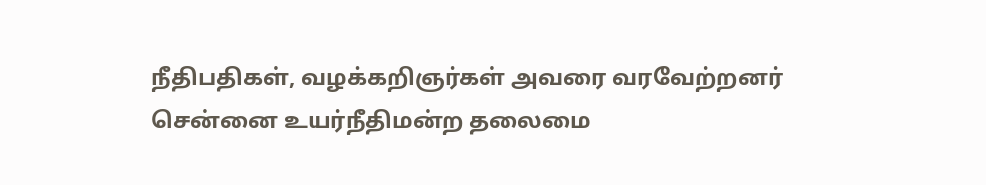நீதிபதிகள், வழக்கறிஞர்கள் அவரை வரவேற்றனர்
சென்னை உயர்நீதிமன்ற தலைமை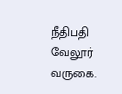நீதிபதி வேலூர் வருகை.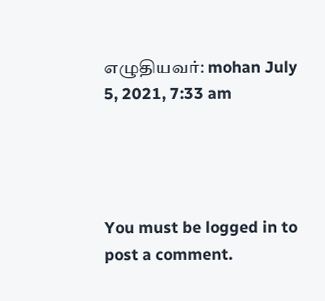எழுதியவர்: mohan July 5, 2021, 7:33 am




You must be logged in to post a comment.